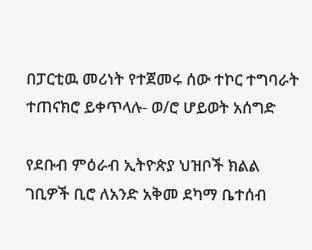በፓርቲዉ መሪነት የተጀመሩ ሰው ተኮር ተግባራት ተጠናክሮ ይቀጥላሉ- ወ/ሮ ሆይወት አሰግድ

የደቡብ ምዕራብ ኢትዮጵያ ህዝቦች ክልል ገቢዎች ቢሮ ለአንድ አቅመ ደካማ ቤተሰብ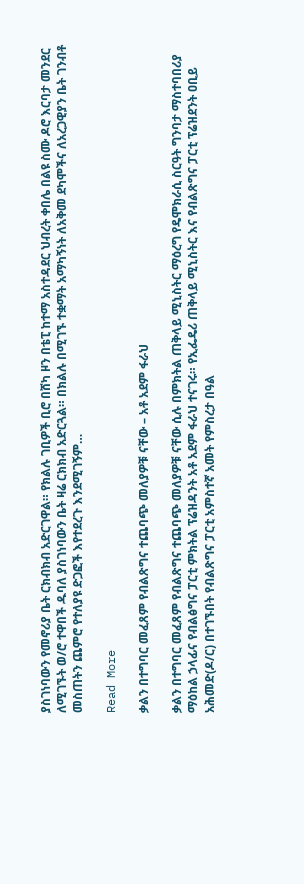ያስገነባውን የመኖሪያ ቤት ርክብክብ አድርገዋል። የክልሉ ገቢዎች ቢሮ በሸካ ዞን በቴፒ ከተማ አስተዳደር ህብረት ቀበሌ በልዩ ስሙ ዶሮ እርባታ መንደር ለሚገኙት ወ/ሮ ተዋበች ዱባለ ያስገነባውን ቤት ዛሬ ርክክብ አድርጓል። በክልሉ በሚገኙ ተቋማት አማካኝነት ለአቅመ ደካሞችና ለአረጋዊያን ቤት ገንብቶ መስጠትን ጨምሮ የተለያዩ ድጋፎች እየተደረጉ እንደሚገኝም…

Read More

ቃልን በተግባር መፈጸም የብልጽግና ተጨባጭ መለያዎቹ ናቸው – አቶ አደም ፋራህ

ቃልን በተግባር መፈጸም የብልጽግና ተጨባጭ መለያዎቹ ናቸው ሲሉ በምክትል ጠቅላይ ሚኒስትር ማዕረግ የዴሞክራሲ ስርዓት ግንባታ ማስተባበሪያ ማዕከል ኃላፊና የብልፅግና ፓርቲ ምክትል ፕሬዝዳንት አቶ አደም ፋራህ ተናገሩ። የኢፌዴሪ ጠቅላይ ሚኒስትር እና የብልጽግና ፓርቲ ፕሬዝደንት ዐቢይ አሕመድ(ዶ/ር) በተገኙበት የብልጽግና ፓርቲ አምስተኛ አመት የምስረታ በዓል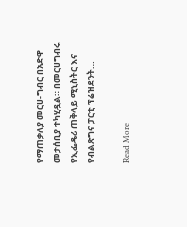የማጠቃለያ መርሀ-ግብር በአድዋ መታሰቢያ ተካሂዷል። በመርሀግብሩ የኢፌዴሪ ጠቅላይ ሚኒስትር እና የብልጽግና ፓርቲ ፕሬዝደንት…

Read More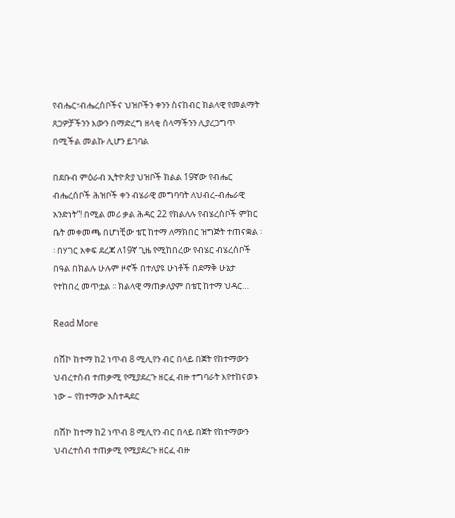የብሔር፣ብሔረሰቦችና ህዝቦችን ቀንን ስናከብር ክልላዊ የመልማት ጸጋዎቻችንን እውን በማድረግ ዘላቂ ሰላማችንን ሊያረጋግጥ በሚችል መልኩ ሊሆን ይገባል

በደቡብ ምዕራብ ኢትዮጵያ ህዝቦች ክልል 19ኛው የብሔር ብሔረሰቦች ሕዝቦች ቀን ብሄራዊ መግባባት ለህብረ-ብሔራዊ አንድነት”! በሚል መሪ ቃል ሕዳር 22 የክልለሉ የብሄረሰቦች ምክር ቤት መቀመጫ በሆነቺው ቴፒ ከተማ ለማክበር ዝግጅት ተጠናቋል ፡፡ በሃገር አቀፍ ደረጃ ለ19ኛ ጊዜ የሚከበረው የብሄር ብሄረሰቦች በዓል በክልሉ ሁሉም ዞኖች በተለያዩ ሁነቶች በደማቅ ሁኔታ የተከበረ መጥቷል ፡፡ ክልላዊ ማጠቃለያም በቴፒ ከተማ ህዳር…

Read More

በሸኮ ከተማ ከ2 ነጥብ 8 ሚሊየን ብር በላይ በጀት የከተማውን ህብረተሰብ ተጠቃሚ የሚያደረጉ ዘርፈ ብዙ ተግባራት እየተከናወኑ ነው – የከተማው አስተዳደር

በሸኮ ከተማ ከ2 ነጥብ 8 ሚሊየን ብር በላይ በጀት የከተማውን ህብረተሰብ ተጠቃሚ የሚያደረጉ ዘርፈ ብዙ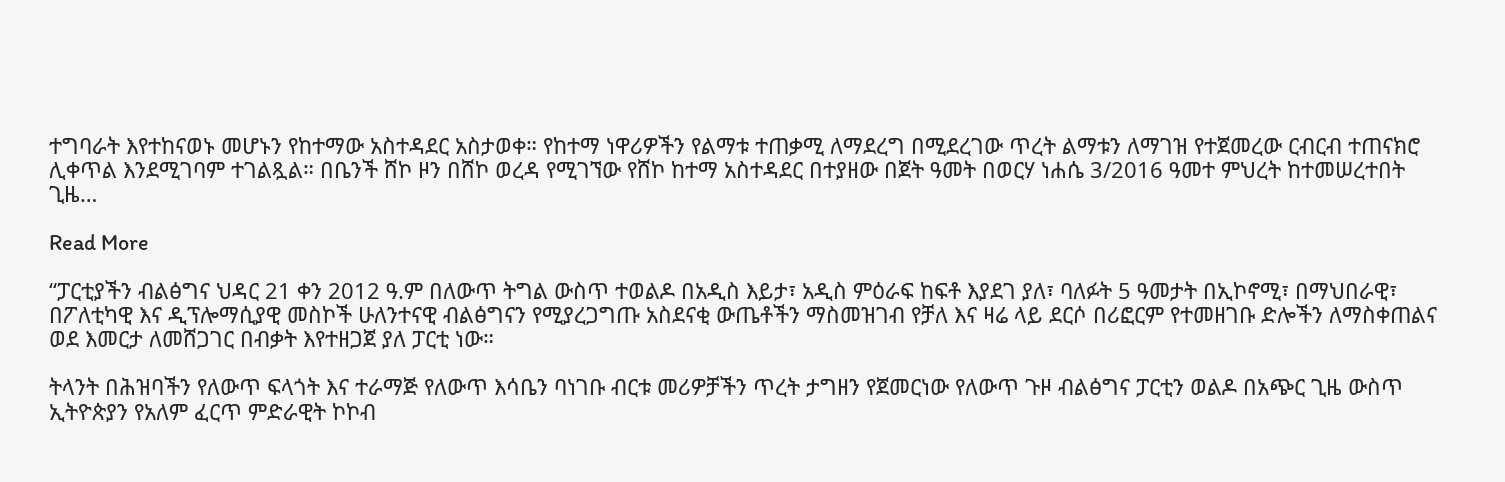ተግባራት እየተከናወኑ መሆኑን የከተማው አስተዳደር አስታወቀ። የከተማ ነዋሪዎችን የልማቱ ተጠቃሚ ለማደረግ በሚደረገው ጥረት ልማቱን ለማገዝ የተጀመረው ርብርብ ተጠናክሮ ሊቀጥል እንደሚገባም ተገልጿል። በቤንች ሸኮ ዞን በሸኮ ወረዳ የሚገኘው የሸኮ ከተማ አስተዳደር በተያዘው በጀት ዓመት በወርሃ ነሐሴ 3/2016 ዓመተ ምህረት ከተመሠረተበት ጊዜ…

Read More

“ፓርቲያችን ብልፅግና ህዳር 21 ቀን 2012 ዓ.ም በለውጥ ትግል ውስጥ ተወልዶ በአዲስ እይታ፣ አዲስ ምዕራፍ ከፍቶ እያደገ ያለ፣ ባለፉት 5 ዓመታት በኢኮኖሚ፣ በማህበራዊ፣ በፖለቲካዊ እና ዲፕሎማሲያዊ መስኮች ሁለንተናዊ ብልፅግናን የሚያረጋግጡ አስደናቂ ውጤቶችን ማስመዝገብ የቻለ እና ዛሬ ላይ ደርሶ በሪፎርም የተመዘገቡ ድሎችን ለማስቀጠልና ወደ እመርታ ለመሸጋገር በብቃት እየተዘጋጀ ያለ ፓርቲ ነው።

ትላንት በሕዝባችን የለውጥ ፍላጎት እና ተራማጅ የለውጥ እሳቤን ባነገቡ ብርቱ መሪዎቻችን ጥረት ታግዘን የጀመርነው የለውጥ ጉዞ ብልፅግና ፓርቲን ወልዶ በአጭር ጊዜ ውስጥ ኢትዮጵያን የአለም ፈርጥ ምድራዊት ኮኮብ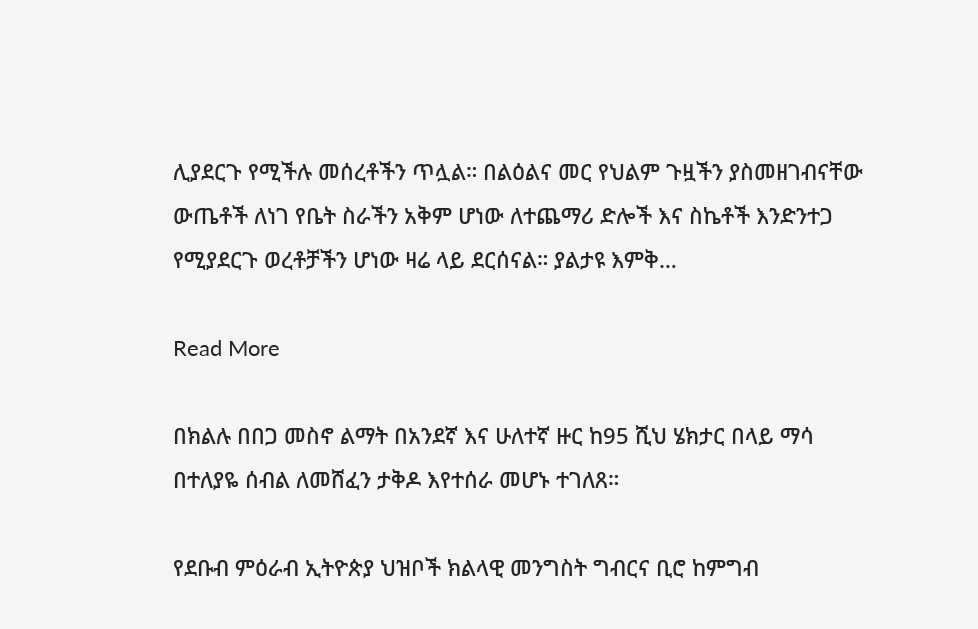ሊያደርጉ የሚችሉ መሰረቶችን ጥሏል። በልዕልና መር የህልም ጉዟችን ያስመዘገብናቸው ውጤቶች ለነገ የቤት ስራችን አቅም ሆነው ለተጨማሪ ድሎች እና ስኬቶች እንድንተጋ የሚያደርጉ ወረቶቻችን ሆነው ዛሬ ላይ ደርሰናል። ያልታዩ እምቅ…

Read More

በክልሉ በበጋ መስኖ ልማት በአንደኛ እና ሁለተኛ ዙር ከ95 ሺህ ሄክታር በላይ ማሳ በተለያዬ ሰብል ለመሸፈን ታቅዶ እየተሰራ መሆኑ ተገለጸ።

የደቡብ ምዕራብ ኢትዮጵያ ህዝቦች ክልላዊ መንግስት ግብርና ቢሮ ከምግብ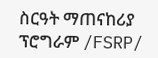ስርዓት ማጠናከሪያ ፕሮግራም /FSRP/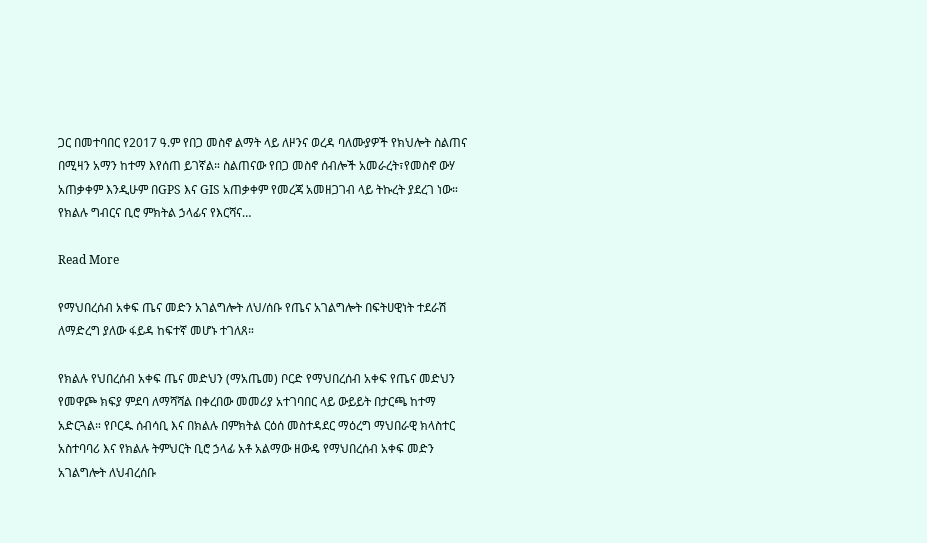ጋር በመተባበር የ2017 ዓ.ም የበጋ መስኖ ልማት ላይ ለዞንና ወረዳ ባለሙያዎች የክህሎት ስልጠና በሚዛን አማን ከተማ እየሰጠ ይገኛል። ስልጠናው የበጋ መስኖ ሰብሎች አመራረት፣የመስኖ ውሃ አጠቃቀም እንዲሁም በGPS እና GIS አጠቃቀም የመረጃ አመዘጋገብ ላይ ትኩረት ያደረገ ነው። የክልሉ ግብርና ቢሮ ምክትል ኃላፊና የእርሻና…

Read More

የማህበረሰብ አቀፍ ጤና መድን አገልግሎት ለህ/ሰቡ የጤና አገልግሎት በፍትሀዊነት ተደራሽ ለማድረግ ያለው ፋይዳ ከፍተኛ መሆኑ ተገለጸ።

የክልሉ የህበረሰብ አቀፍ ጤና መድህን (ማአጤመ) ቦርድ የማህበረሰብ አቀፍ የጤና መድህን የመዋጮ ክፍያ ምደባ ለማሻሻል በቀረበው መመሪያ አተገባበር ላይ ውይይት በታርጫ ከተማ አድርጓል። የቦርዱ ሰብሳቢ እና በክልሉ በምክትል ርዕሰ መስተዳደር ማዕረግ ማህበራዊ ክላስተር አስተባባሪ እና የክልሉ ትምህርት ቢሮ ኃላፊ አቶ አልማው ዘውዴ የማህበረሰብ አቀፍ መድን አገልግሎት ለህብረሰቡ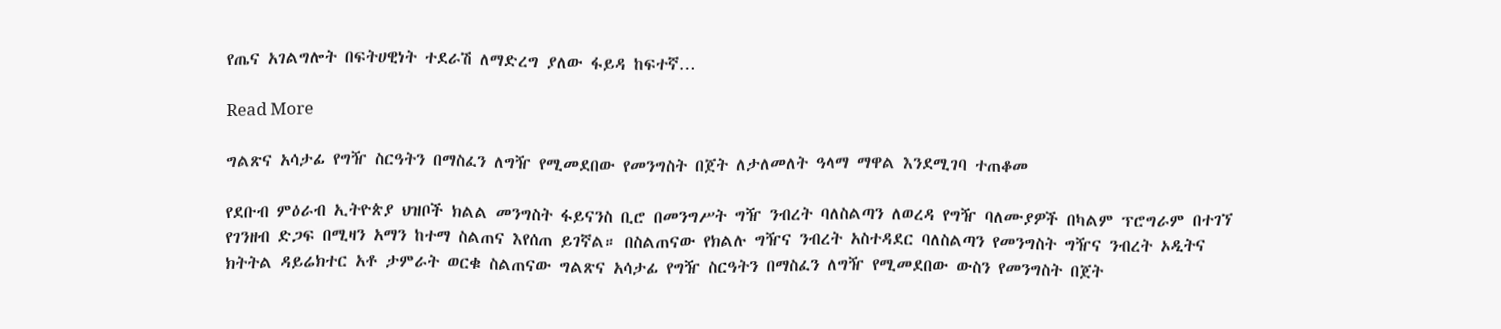የጤና አገልግሎት በፍትሀዊነት ተደራሽ ለማድረግ ያለው ፋይዳ ከፍተኛ…

Read More

ግልጽና አሳታፊ የግዥ ስርዓትን በማስፈን ለግዥ የሚመደበው የመንግስት በጀት ለታለመለት ዓላማ ማዋል እንደሚገባ ተጠቆመ

የደቡብ ምዕራብ ኢትዮጵያ ህዝቦች ክልል መንግስት ፋይናንስ ቢሮ በመንግሥት ግዥ ንብረት ባለስልጣን ለወረዳ የግዥ ባለሙያዎች በካልም ፕሮግራም በተገኘ የገንዘብ ድጋፍ በሚዛን አማን ከተማ ስልጠና እየሰጠ ይገኛል። በስልጠናው የክልሉ ግዥና ንብረት አስተዳደር ባለስልጣን የመንግስት ግዥና ንብረት ኦዲትና ክትትል ዳይሬክተር አቶ ታምራት ወርቁ ስልጠናው ግልጽና አሳታፊ የግዥ ስርዓትን በማስፈን ለግዥ የሚመደበው ውስን የመንግስት በጀት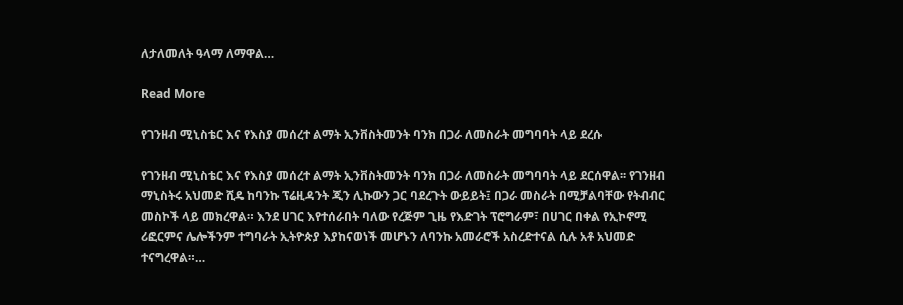ለታለመለት ዓላማ ለማዋል…

Read More

የገንዘብ ሚኒስቴር እና የእስያ መሰረተ ልማት ኢንቨስትመንት ባንክ በጋራ ለመስራት መግባባት ላይ ደረሱ

የገንዘብ ሚኒስቴር እና የእስያ መሰረተ ልማት ኢንቨስትመንት ባንክ በጋራ ለመስራት መግባባት ላይ ደርሰዋል፡፡ የገንዘብ ማኒስትሩ አህመድ ሺዴ ከባንኩ ፕሬዚዳንት ጂን ሊኩውን ጋር ባደረጉት ውይይት፤ በጋራ መስራት በሚቻልባቸው የትብብር መስኮች ላይ መክረዋል። እንደ ሀገር እየተሰራበት ባለው የረጅም ጊዜ የእድገት ፕሮግራም፣ በሀገር በቀል የኢኮኖሚ ሪፎርምና ሌሎችንም ተግባራት ኢትዮጵያ እያከናወነች መሆኑን ለባንኩ አመራሮች አስረድተናል ሲሉ አቶ አህመድ ተናግረዋል።…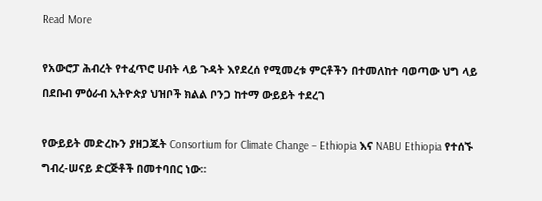Read More

የአውሮፓ ሕብረት የተፈጥሮ ሀብት ላይ ጉዳት እየደረሰ የሚመረቱ ምርቶችን በተመለከተ ባወጣው ህግ ላይ በደቡብ ምዕራብ ኢትዮጵያ ህዝቦች ክልል ቦንጋ ከተማ ውይይት ተደረገ

የውይይት መድረኩን ያዘጋጁት Consortium for Climate Change – Ethiopia እና NABU Ethiopia የተሰኙ ግብረ-ሠናይ ድርጅቶች በመተባበር ነው።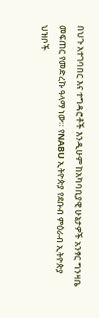በህጉ አተገባበር እና ተግዳሮቶች እንዲሁም ከአካባቢያዊ ሁኔታዎች አንፃር ግንዛቤ መፍጠር የመድረኩ ዓላማ ነው። የNABU ኢትዮጵያ የደቡብ ምዕራብ ኢትዮጵያ ህዝቦች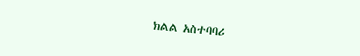ክልል አስተባባሪ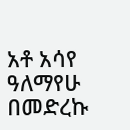አቶ አሳየ ዓለማየሁ በመድረኩ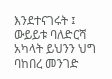እንደተናገሩት ፤ ውይይቱ ባለድርሻ አካላት ይህንን ህግ ባከበረ መንገድ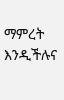ማምረት እንዲችሉና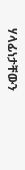ሃላፊነታቸውን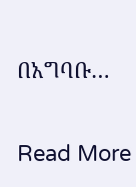በአግባቡ…

Read More